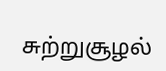சுற்றுசூழல்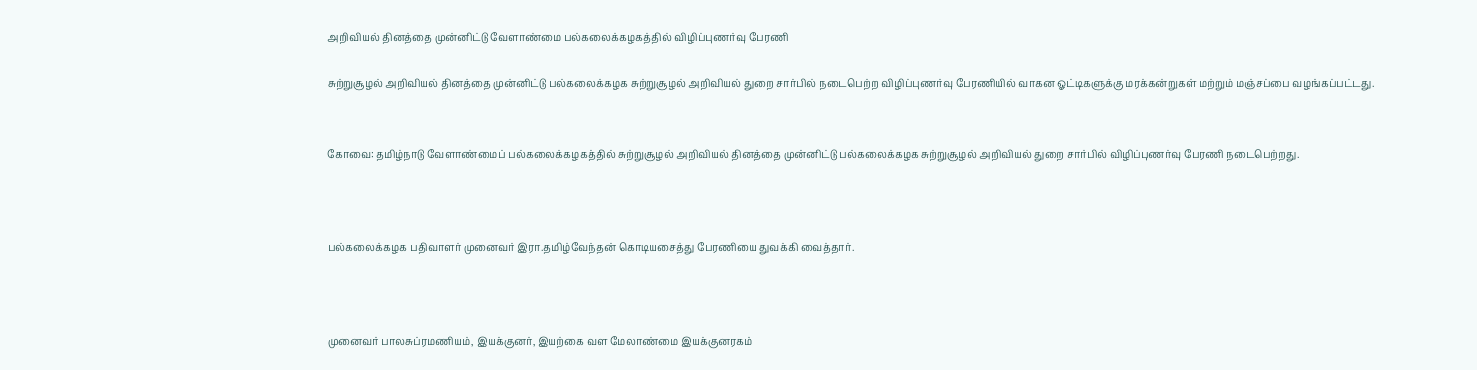அறிவியல் தினத்தை முன்னிட்டு வேளாண்மை பல்கலைக்கழகத்தில் விழிப்புணர்வு பேரணி

சுற்றுசூழல் அறிவியல் தினத்தை முன்னிட்டு பல்கலைக்கழக சுற்றுசூழல் அறிவியல் துறை சார்பில் நடைபெற்ற விழிப்புணர்வு பேரணியில் வாகன ஓட்டிகளுக்கு மரக்கன்றுகள் மற்றும் மஞ்சப்பை வழங்கப்பட்டது.


கோவை: தமிழ்நாடு வேளாண்மைப் பல்கலைக்கழகத்தில் சுற்றுசூழல் அறிவியல் தினத்தை முன்னிட்டு பல்கலைக்கழக சுற்றுசூழல் அறிவியல் துறை சார்பில் விழிப்புணர்வு பேரணி நடைபெற்றது.



பல்கலைக்கழக பதிவாளர் முனைவர் இரா.தமிழ்வேந்தன் கொடியசைத்து பேரணியை துவக்கி வைத்தார்.



முனைவர் பாலசுப்ரமணியம், இயக்குனர், இயற்கை வள மேலாண்மை இயக்குனரகம்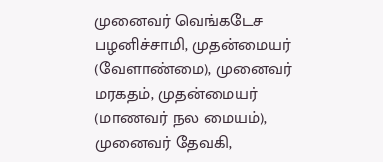முனைவர் வெங்கடேச பழனிச்சாமி, முதன்மையர் (வேளாண்மை), முனைவர் மரகதம், முதன்மையர் (மாணவர் நல மையம்), முனைவர் தேவகி,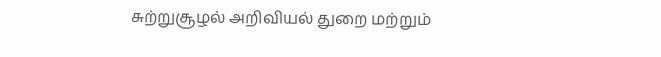சுற்றுசூழல் அறிவியல் துறை மற்றும்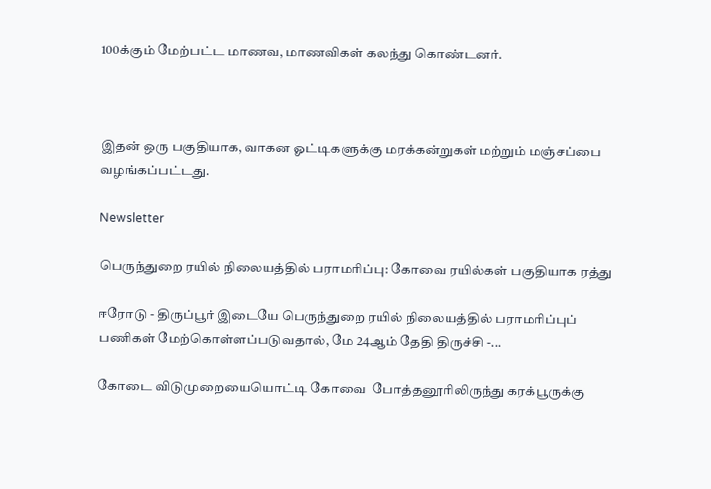100க்கும் மேற்பட்ட மாணவ, மாணவிகள் கலந்து கொண்டனர்.



இதன் ஒரு பகுதியாக, வாகன ஓட்டிகளுக்கு மரக்கன்றுகள் மற்றும் மஞ்சப்பை வழங்கப்பட்டது.

Newsletter

பெருந்துறை ரயில் நிலையத்தில் பராமரிப்பு: கோவை ரயில்கள் பகுதியாக ரத்து

ஈரோடு - திருப்பூர் இடையே பெருந்துறை ரயில் நிலையத்தில் பராமரிப்புப் பணிகள் மேற்கொள்ளப்படுவதால், மே 24ஆம் தேதி திருச்சி -...

கோடை விடுமுறையையொட்டி கோவை  போத்தனூரிலிருந்து கரக்பூருக்கு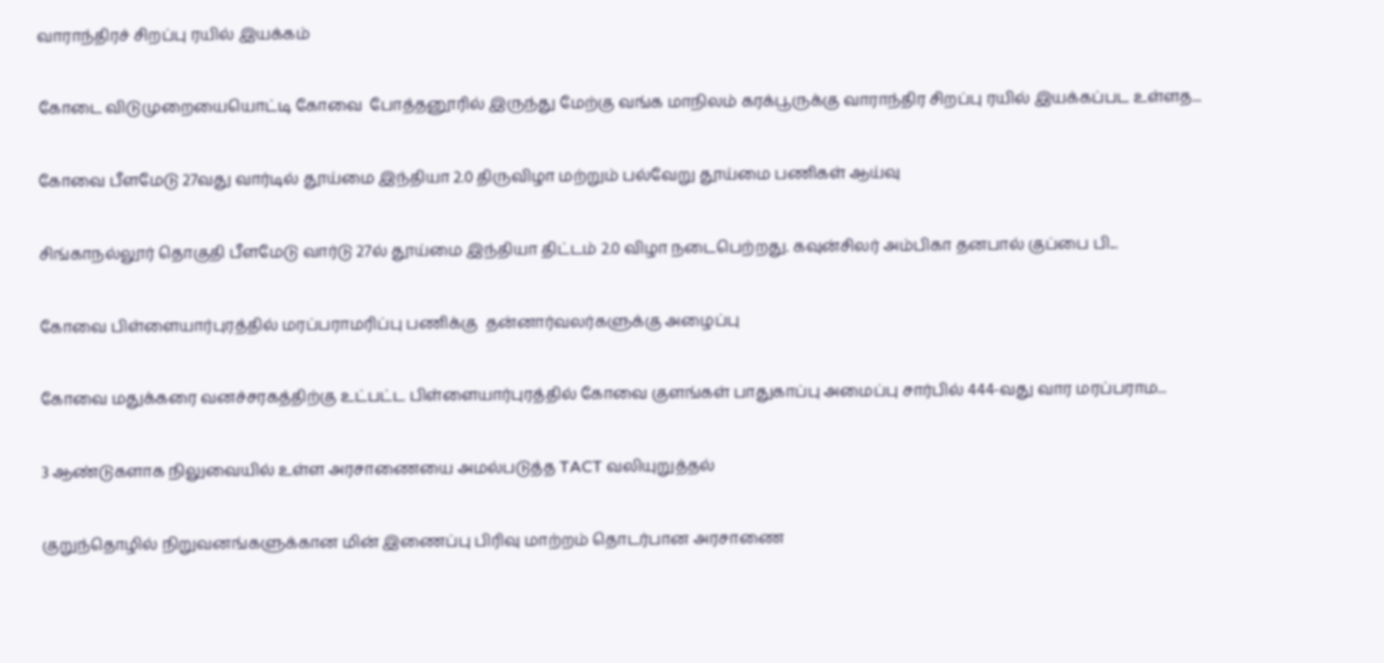வாராந்திரச் சிறப்பு ரயில் இயக்கம்

கோடை விடுமுறையையொட்டி கோவை  போத்தனூரில் இருந்து மேற்கு வங்க மாநிலம் கரக்பூருக்கு வாராந்திர சிறப்பு ரயில் இயக்கப்பட உள்ளத...

கோவை பீளமேடு 27வது வார்டில் தூய்மை இந்தியா 2.0 திருவிழா மற்றும் பல்வேறு தூய்மை பணிகள் ஆய்வு

சிங்காநல்லூர் தொகுதி பீளமேடு வார்டு 27ல் தூய்மை இந்தியா திட்டம் 2.0 விழா நடைபெற்றது. கவுன்சிலர் அம்பிகா தனபால் குப்பை பி...

கோவை பிள்ளையார்புரத்தில் மரப்பராமரிப்பு பணிக்கு  தன்னார்வலர்களுக்கு அழைப்பு

கோவை மதுக்கரை வனச்சரகத்திற்கு உட்பட்ட பிள்ளையார்புரத்தில் கோவை குளங்கள் பாதுகாப்பு அமைப்பு சார்பில் 444-வது வார மரப்பராம...

3 ஆண்டுகளாக நிலுவையில் உள்ள அரசாணையை அமல்படுத்த TACT வலியுறுத்தல்

குறுந்தொழில் நிறுவனங்களுக்கான மின் இணைப்பு பிரிவு மாற்றம் தொடர்பான அரசாணை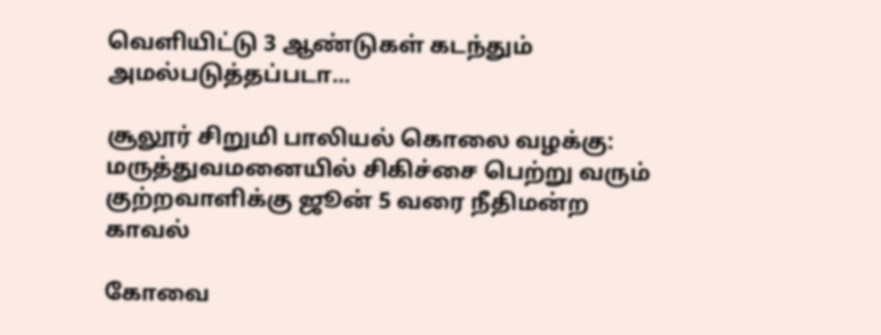வெளியிட்டு 3 ஆண்டுகள் கடந்தும் அமல்படுத்தப்படா...

சூலூர் சிறுமி பாலியல் கொலை வழக்கு: மருத்துவமனையில் சிகிச்சை பெற்று வரும் குற்றவாளிக்கு ஜூன் 5 வரை நீதிமன்ற காவல்

கோவை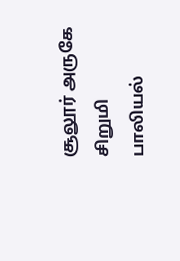சூலூர் அருகே சிறுமி பாலியல்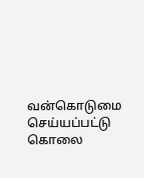வன்கொடுமை செய்யப்பட்டு கொலை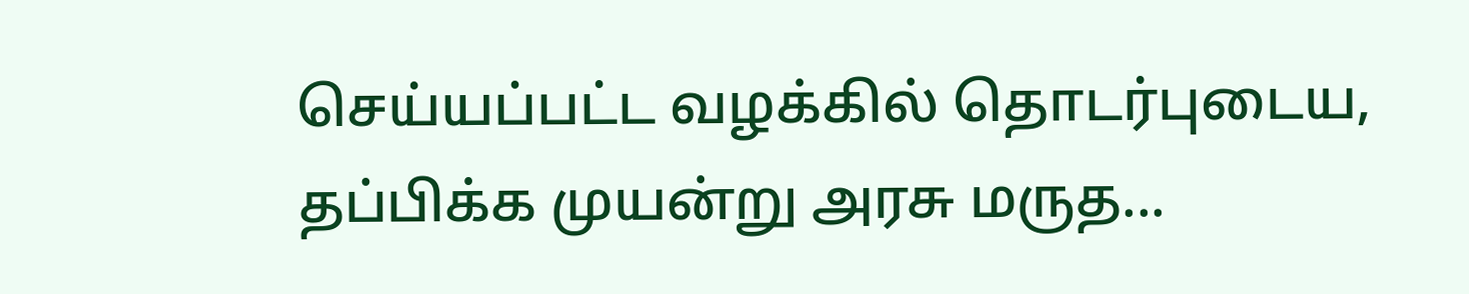செய்யப்பட்ட வழக்கில் தொடர்புடைய, தப்பிக்க முயன்று அரசு மருத...